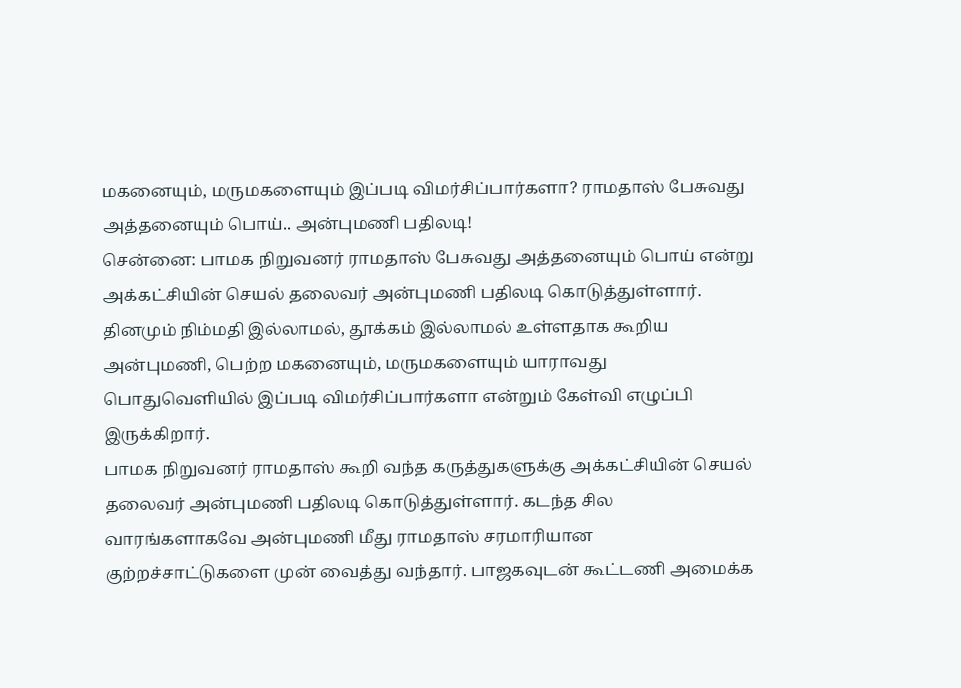மகனையும், மருமகளையும் இப்படி விமர்சிப்பார்களா? ராமதாஸ் பேசுவது அத்தனையும் பொய்.. அன்புமணி பதிலடி!
சென்னை: பாமக நிறுவனர் ராமதாஸ் பேசுவது அத்தனையும் பொய் என்று அக்கட்சியின் செயல் தலைவர் அன்புமணி பதிலடி கொடுத்துள்ளார். தினமும் நிம்மதி இல்லாமல், தூக்கம் இல்லாமல் உள்ளதாக கூறிய அன்புமணி, பெற்ற மகனையும், மருமகளையும் யாராவது பொதுவெளியில் இப்படி விமர்சிப்பார்களா என்றும் கேள்வி எழுப்பி இருக்கிறார்.
பாமக நிறுவனர் ராமதாஸ் கூறி வந்த கருத்துகளுக்கு அக்கட்சியின் செயல் தலைவர் அன்புமணி பதிலடி கொடுத்துள்ளார். கடந்த சில வாரங்களாகவே அன்புமணி மீது ராமதாஸ் சரமாரியான குற்றச்சாட்டுகளை முன் வைத்து வந்தார். பாஜகவுடன் கூட்டணி அமைக்க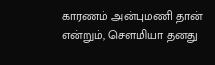காரணம் அன்புமணி தான் என்றும், செளமியா தனது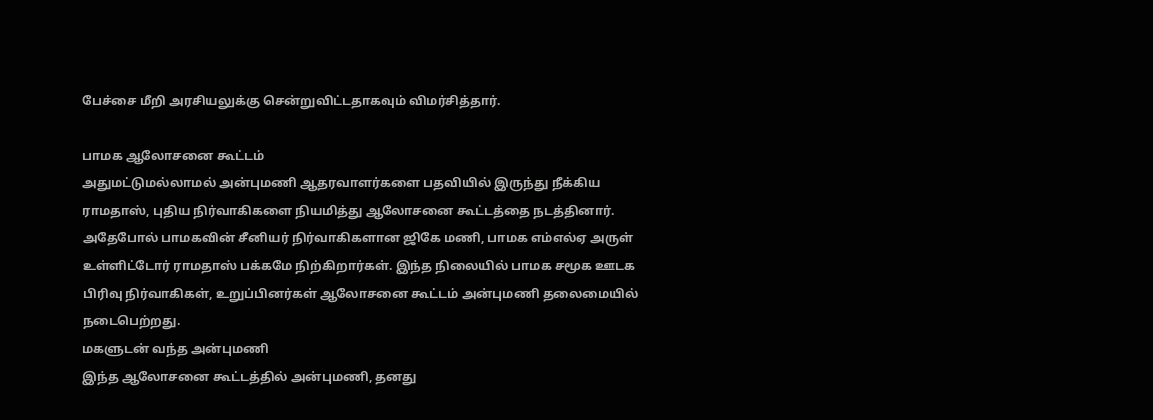பேச்சை மீறி அரசியலுக்கு சென்றுவிட்டதாகவும் விமர்சித்தார்.

பாமக ஆலோசனை கூட்டம்
அதுமட்டுமல்லாமல் அன்புமணி ஆதரவாளர்களை பதவியில் இருந்து நீக்கிய ராமதாஸ், புதிய நிர்வாகிகளை நியமித்து ஆலோசனை கூட்டத்தை நடத்தினார். அதேபோல் பாமகவின் சீனியர் நிர்வாகிகளான ஜிகே மணி, பாமக எம்எல்ஏ அருள் உள்ளிட்டோர் ராமதாஸ் பக்கமே நிற்கிறார்கள். இந்த நிலையில் பாமக சமூக ஊடக பிரிவு நிர்வாகிகள், உறுப்பினர்கள் ஆலோசனை கூட்டம் அன்புமணி தலைமையில் நடைபெற்றது.
மகளுடன் வந்த அன்புமணி
இந்த ஆலோசனை கூட்டத்தில் அன்புமணி, தனது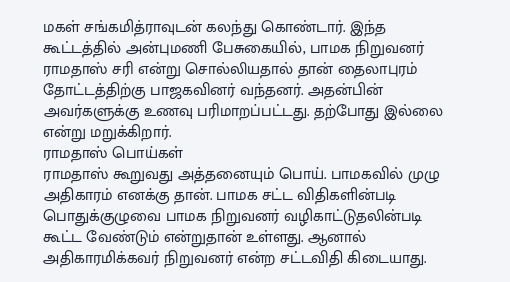மகள் சங்கமித்ராவுடன் கலந்து கொண்டார். இந்த கூட்டத்தில் அன்புமணி பேசுகையில், பாமக நிறுவனர் ராமதாஸ் சரி என்று சொல்லியதால் தான் தைலாபுரம் தோட்டத்திற்கு பாஜகவினர் வந்தனர். அதன்பின் அவர்களுக்கு உணவு பரிமாறப்பட்டது. தற்போது இல்லை என்று மறுக்கிறார்.
ராமதாஸ் பொய்கள்
ராமதாஸ் கூறுவது அத்தனையும் பொய். பாமகவில் முழு அதிகாரம் எனக்கு தான். பாமக சட்ட விதிகளின்படி பொதுக்குழுவை பாமக நிறுவனர் வழிகாட்டுதலின்படி கூட்ட வேண்டும் என்றுதான் உள்ளது. ஆனால் அதிகாரமிக்கவர் நிறுவனர் என்ற சட்டவிதி கிடையாது.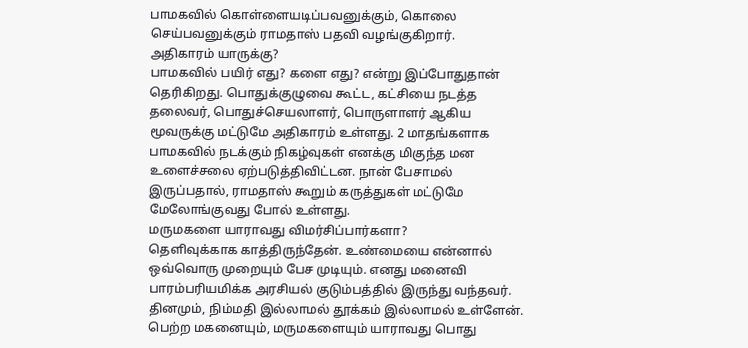பாமகவில் கொள்ளையடிப்பவனுக்கும், கொலை செய்பவனுக்கும் ராமதாஸ் பதவி வழங்குகிறார்.
அதிகாரம் யாருக்கு?
பாமகவில் பயிர் எது? களை எது? என்று இப்போதுதான் தெரிகிறது. பொதுக்குழுவை கூட்ட, கட்சியை நடத்த தலைவர், பொதுச்செயலாளர், பொருளாளர் ஆகிய மூவருக்கு மட்டுமே அதிகாரம் உள்ளது. 2 மாதங்களாக பாமகவில் நடக்கும் நிகழ்வுகள் எனக்கு மிகுந்த மன உளைச்சலை ஏற்படுத்திவிட்டன. நான் பேசாமல் இருப்பதால், ராமதாஸ் கூறும் கருத்துகள் மட்டுமே மேலோங்குவது போல் உள்ளது.
மருமகளை யாராவது விமர்சிப்பார்களா?
தெளிவுக்காக காத்திருந்தேன். உண்மையை என்னால் ஒவ்வொரு முறையும் பேச முடியும். எனது மனைவி பாரம்பரியமிக்க அரசியல் குடும்பத்தில் இருந்து வந்தவர். தினமும், நிம்மதி இல்லாமல் தூக்கம் இல்லாமல் உள்ளேன். பெற்ற மகனையும், மருமகளையும் யாராவது பொது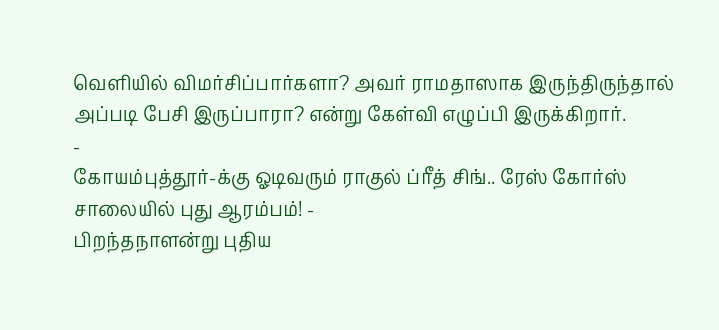வெளியில் விமர்சிப்பார்களா? அவர் ராமதாஸாக இருந்திருந்தால் அப்படி பேசி இருப்பாரா? என்று கேள்வி எழுப்பி இருக்கிறார்.
-
கோயம்புத்தூர்-க்கு ஓடிவரும் ராகுல் ப்ரீத் சிங்.. ரேஸ் கோர்ஸ் சாலையில் புது ஆரம்பம்! -
பிறந்தநாளன்று புதிய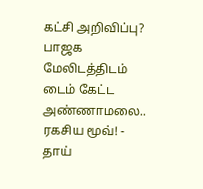கட்சி அறிவிப்பு? பாஜக மேலிடத்திடம் டைம் கேட்ட அண்ணாமலை.. ரகசிய மூவ்! -
தாய்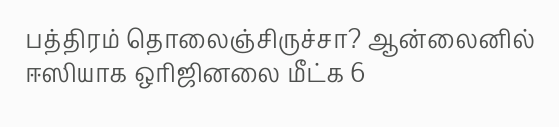பத்திரம் தொலைஞ்சிருச்சா? ஆன்லைனில் ஈஸியாக ஒரிஜினலை மீட்க 6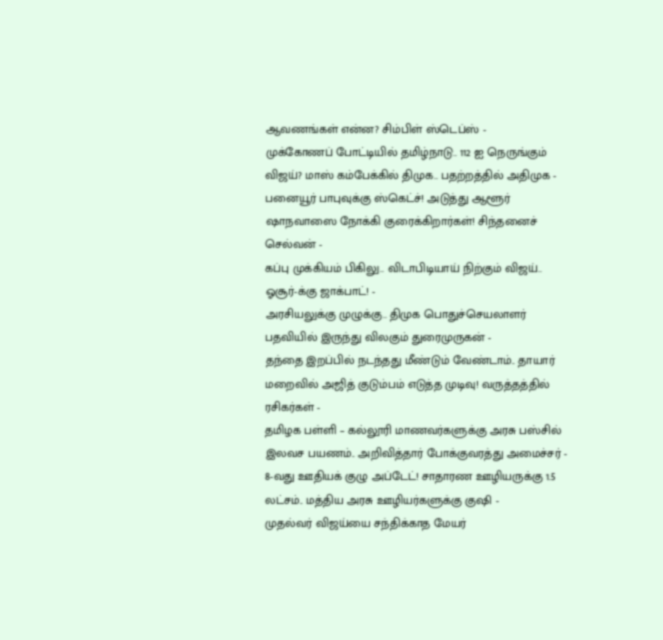ஆவணங்கள் என்ன? சிம்பிள் ஸ்டெப்ஸ் -
முக்கோணப் போட்டியில் தமிழ்நாடு.. 112 ஐ நெருங்கும் விஜய்? மாஸ் கம்பேக்கில் திமுக.. பதற்றத்தில் அதிமுக -
பனையூர் பாபுவுக்கு ஸ்கெட்ச்! அடுத்து ஆளூர் ஷாநவாஸை நோக்கி குரைக்கிறார்கள்! சிந்தனைச் செல்வன் -
கப்பு முக்கியம் பிகிலு.. விடாபிடியாய் நிற்கும் விஜய்.. ஓசூர்-க்கு ஜாக்பாட்! -
அரசியலுக்கு முழுக்கு.. திமுக பொதுச்செயலாளர் பதவியில் இருந்து விலகும் துரைமுருகன் -
தந்தை இறப்பில் நடந்தது மீண்டும் வேண்டாம்.. தாயார் மறைவில் அஜித் குடும்பம் எடுத்த முடிவு! வருத்தத்தில் ரசிகர்கள் -
தமிழக பள்ளி – கல்லூரி மாணவர்களுக்கு அரசு பஸ்சில் இலவச பயணம்.. அறிவித்தார் போக்குவரத்து அமைச்சர் -
8-வது ஊதியக் குழு அப்டேட்! சாதாரண ஊழியருக்கு 1.5 லட்சம்.. மத்திய அரசு ஊழியர்களுக்கு குஷி -
முதல்வர் விஜய்யை சந்திக்காத மேயர்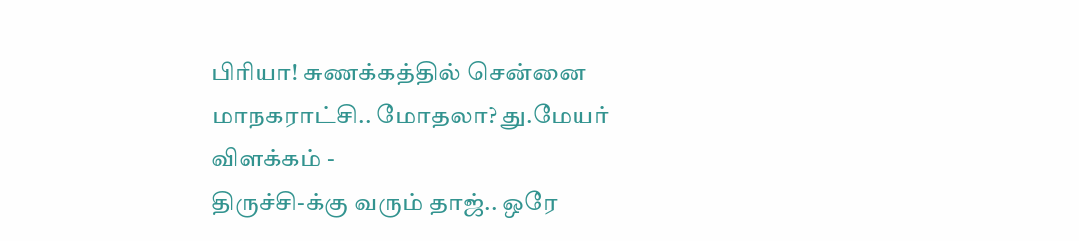பிரியா! சுணக்கத்தில் சென்னை மாநகராட்சி.. மோதலா? து.மேயர் விளக்கம் -
திருச்சி-க்கு வரும் தாஜ்.. ஒரே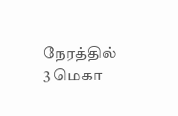நேரத்தில் 3 மெகா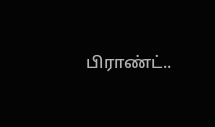பிராண்ட்..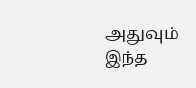அதுவும் இந்த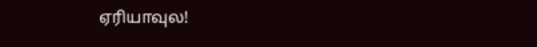ஏரியாவுல!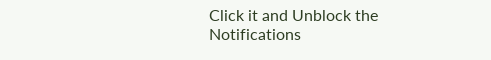Click it and Unblock the Notifications